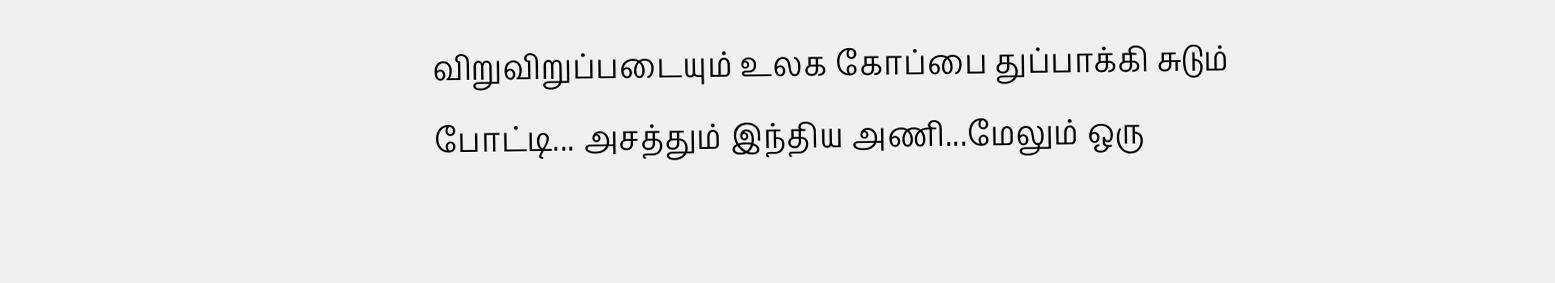விறுவிறுப்படையும் உலக கோப்பை துப்பாக்கி சுடும் போட்டி... அசத்தும் இந்திய அணி...மேலும் ஒரு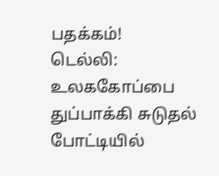பதக்கம்!
டெல்லி: உலககோப்பை துப்பாக்கி சுடுதல் போட்டியில்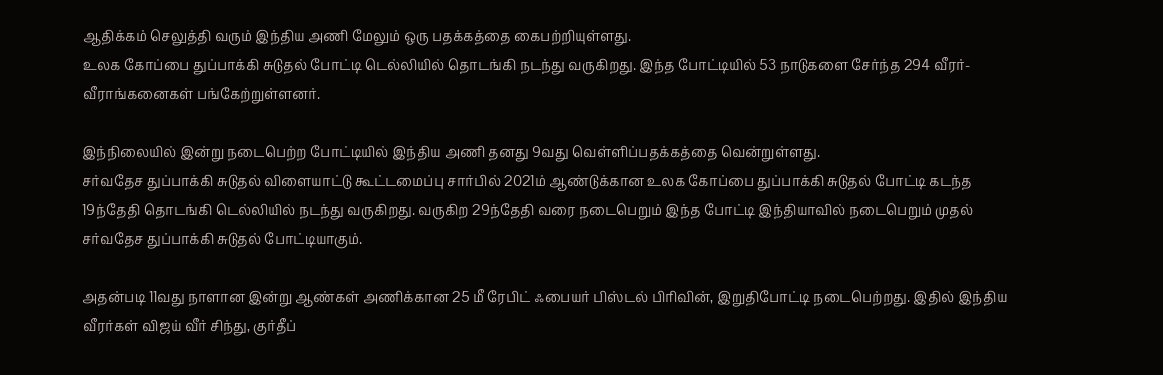ஆதிக்கம் செலுத்தி வரும் இந்திய அணி மேலும் ஒரு பதக்கத்தை கைபற்றியுள்ளது.
உலக கோப்பை துப்பாக்கி சுடுதல் போட்டி டெல்லியில் தொடங்கி நடந்து வருகிறது. இந்த போட்டியில் 53 நாடுகளை சேர்ந்த 294 வீரர்-வீராங்கனைகள் பங்கேற்றுள்ளனர்.

இந்நிலையில் இன்று நடைபெற்ற போட்டியில் இந்திய அணி தனது 9வது வெள்ளிப்பதக்கத்தை வென்றுள்ளது.
சர்வதேச துப்பாக்கி சுடுதல் விளையாட்டு கூட்டமைப்பு சார்பில் 2021ம் ஆண்டுக்கான உலக கோப்பை துப்பாக்கி சுடுதல் போட்டி கடந்த 19ந்தேதி தொடங்கி டெல்லியில் நடந்து வருகிறது. வருகிற 29ந்தேதி வரை நடைபெறும் இந்த போட்டி இந்தியாவில் நடைபெறும் முதல் சர்வதேச துப்பாக்கி சுடுதல் போட்டியாகும்.

அதன்படி 11வது நாளான இன்று ஆண்கள் அணிக்கான 25 மீ ரேபிட் ஃபையர் பிஸ்டல் பிரிவின், இறுதிபோட்டி நடைபெற்றது. இதில் இந்திய வீரர்கள் விஜய் வீர் சிந்து, குர்தீப்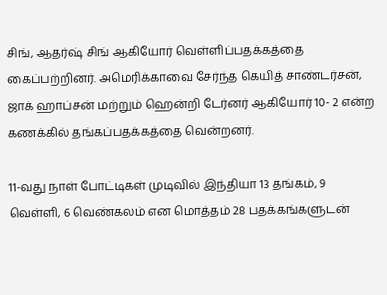சிங், ஆதர்ஷ் சிங் ஆகியோர் வெள்ளிப்பதக்கத்தை கைப்பற்றினர். அமெரிக்காவை சேர்ந்த கெயித் சாண்டர்சன், ஜாக் ஹாப்சன் மற்றும் ஹென்றி டேர்னர் ஆகியோர் 10- 2 என்ற கணக்கில் தங்கப்பதக்கத்தை வென்றனர்.

11-வது நாள் போட்டிகள் முடிவில் இந்தியா 13 தங்கம், 9 வெள்ளி, 6 வெண்கலம் என மொத்தம் 28 பதக்கங்களுடன்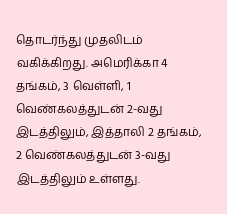தொடர்ந்து முதலிடம் வகிக்கிறது. அமெரிக்கா 4 தங்கம், 3 வெள்ளி, 1 வெண்கலத்துடன் 2-வது இடத்திலும், இத்தாலி 2 தங்கம், 2 வெண்கலத்துடன் 3-வது இடத்திலும் உள்ளது.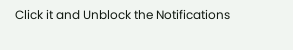Click it and Unblock the Notifications